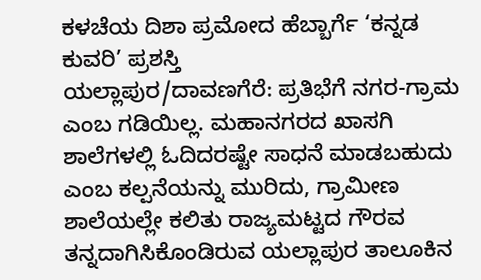ಕಳಚೆಯ ದಿಶಾ ಪ್ರಮೋದ ಹೆಬ್ಬಾರ್ಗೆ ‘ಕನ್ನಡ ಕುವರಿ’ ಪ್ರಶಸ್ತಿ
ಯಲ್ಲಾಪುರ/ದಾವಣಗೆರೆ: ಪ್ರತಿಭೆಗೆ ನಗರ-ಗ್ರಾಮ ಎಂಬ ಗಡಿಯಿಲ್ಲ. ಮಹಾನಗರದ ಖಾಸಗಿ ಶಾಲೆಗಳಲ್ಲಿ ಓದಿದರಷ್ಟೇ ಸಾಧನೆ ಮಾಡಬಹುದು ಎಂಬ ಕಲ್ಪನೆಯನ್ನು ಮುರಿದು, ಗ್ರಾಮೀಣ ಶಾಲೆಯಲ್ಲೇ ಕಲಿತು ರಾಜ್ಯಮಟ್ಟದ ಗೌರವ ತನ್ನದಾಗಿಸಿಕೊಂಡಿರುವ ಯಲ್ಲಾಪುರ ತಾಲೂಕಿನ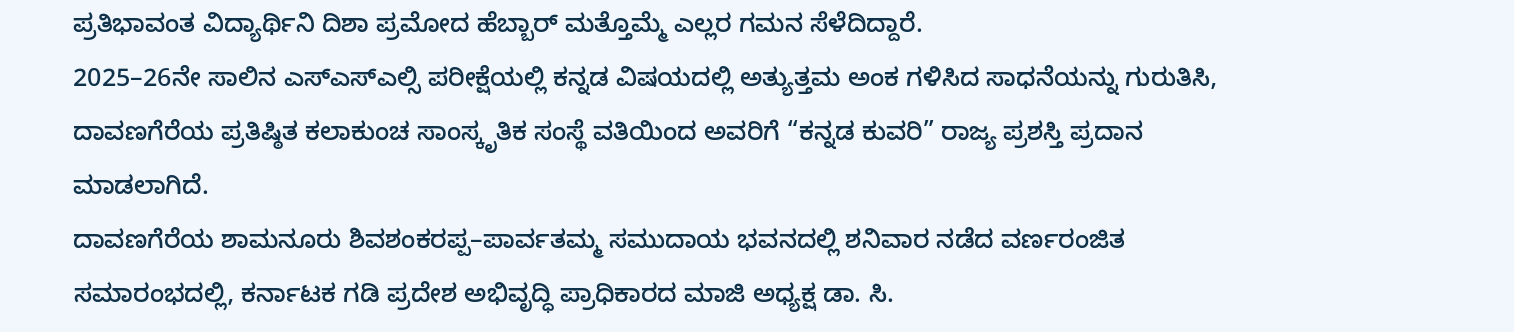ಪ್ರತಿಭಾವಂತ ವಿದ್ಯಾರ್ಥಿನಿ ದಿಶಾ ಪ್ರಮೋದ ಹೆಬ್ಬಾರ್ ಮತ್ತೊಮ್ಮೆ ಎಲ್ಲರ ಗಮನ ಸೆಳೆದಿದ್ದಾರೆ.
2025–26ನೇ ಸಾಲಿನ ಎಸ್ಎಸ್ಎಲ್ಸಿ ಪರೀಕ್ಷೆಯಲ್ಲಿ ಕನ್ನಡ ವಿಷಯದಲ್ಲಿ ಅತ್ಯುತ್ತಮ ಅಂಕ ಗಳಿಸಿದ ಸಾಧನೆಯನ್ನು ಗುರುತಿಸಿ, ದಾವಣಗೆರೆಯ ಪ್ರತಿಷ್ಠಿತ ಕಲಾಕುಂಚ ಸಾಂಸ್ಕೃತಿಕ ಸಂಸ್ಥೆ ವತಿಯಿಂದ ಅವರಿಗೆ “ಕನ್ನಡ ಕುವರಿ” ರಾಜ್ಯ ಪ್ರಶಸ್ತಿ ಪ್ರದಾನ ಮಾಡಲಾಗಿದೆ.
ದಾವಣಗೆರೆಯ ಶಾಮನೂರು ಶಿವಶಂಕರಪ್ಪ–ಪಾರ್ವತಮ್ಮ ಸಮುದಾಯ ಭವನದಲ್ಲಿ ಶನಿವಾರ ನಡೆದ ವರ್ಣರಂಜಿತ ಸಮಾರಂಭದಲ್ಲಿ, ಕರ್ನಾಟಕ ಗಡಿ ಪ್ರದೇಶ ಅಭಿವೃದ್ಧಿ ಪ್ರಾಧಿಕಾರದ ಮಾಜಿ ಅಧ್ಯಕ್ಷ ಡಾ. ಸಿ.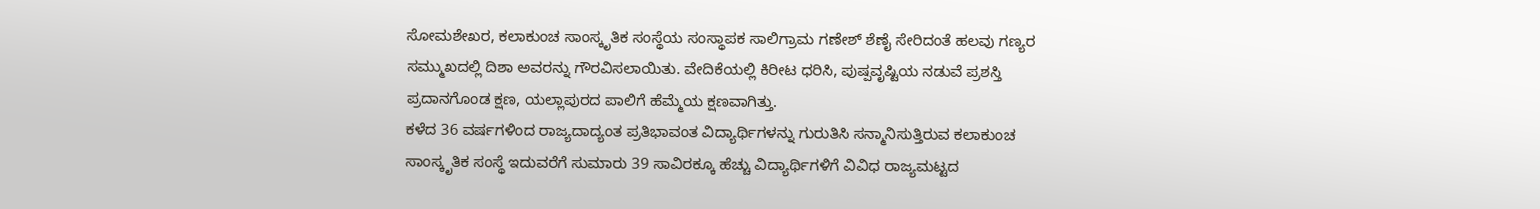ಸೋಮಶೇಖರ, ಕಲಾಕುಂಚ ಸಾಂಸ್ಕೃತಿಕ ಸಂಸ್ಥೆಯ ಸಂಸ್ಥಾಪಕ ಸಾಲಿಗ್ರಾಮ ಗಣೇಶ್ ಶೆಣೈ ಸೇರಿದಂತೆ ಹಲವು ಗಣ್ಯರ ಸಮ್ಮುಖದಲ್ಲಿ ದಿಶಾ ಅವರನ್ನು ಗೌರವಿಸಲಾಯಿತು. ವೇದಿಕೆಯಲ್ಲಿ ಕಿರೀಟ ಧರಿಸಿ, ಪುಷ್ಪವೃಷ್ಟಿಯ ನಡುವೆ ಪ್ರಶಸ್ತಿ ಪ್ರದಾನಗೊಂಡ ಕ್ಷಣ, ಯಲ್ಲಾಪುರದ ಪಾಲಿಗೆ ಹೆಮ್ಮೆಯ ಕ್ಷಣವಾಗಿತ್ತು.
ಕಳೆದ 36 ವರ್ಷಗಳಿಂದ ರಾಜ್ಯದಾದ್ಯಂತ ಪ್ರತಿಭಾವಂತ ವಿದ್ಯಾರ್ಥಿಗಳನ್ನು ಗುರುತಿಸಿ ಸನ್ಮಾನಿಸುತ್ತಿರುವ ಕಲಾಕುಂಚ ಸಾಂಸ್ಕೃತಿಕ ಸಂಸ್ಥೆ ಇದುವರೆಗೆ ಸುಮಾರು 39 ಸಾವಿರಕ್ಕೂ ಹೆಚ್ಚು ವಿದ್ಯಾರ್ಥಿಗಳಿಗೆ ವಿವಿಧ ರಾಜ್ಯಮಟ್ಟದ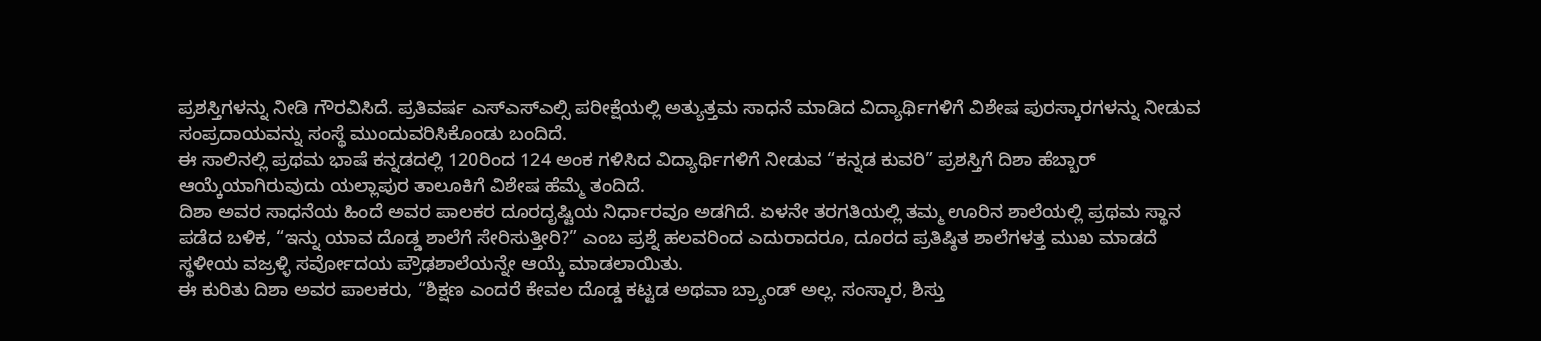ಪ್ರಶಸ್ತಿಗಳನ್ನು ನೀಡಿ ಗೌರವಿಸಿದೆ. ಪ್ರತಿವರ್ಷ ಎಸ್ಎಸ್ಎಲ್ಸಿ ಪರೀಕ್ಷೆಯಲ್ಲಿ ಅತ್ಯುತ್ತಮ ಸಾಧನೆ ಮಾಡಿದ ವಿದ್ಯಾರ್ಥಿಗಳಿಗೆ ವಿಶೇಷ ಪುರಸ್ಕಾರಗಳನ್ನು ನೀಡುವ ಸಂಪ್ರದಾಯವನ್ನು ಸಂಸ್ಥೆ ಮುಂದುವರಿಸಿಕೊಂಡು ಬಂದಿದೆ.
ಈ ಸಾಲಿನಲ್ಲಿ ಪ್ರಥಮ ಭಾಷೆ ಕನ್ನಡದಲ್ಲಿ 120ರಿಂದ 124 ಅಂಕ ಗಳಿಸಿದ ವಿದ್ಯಾರ್ಥಿಗಳಿಗೆ ನೀಡುವ “ಕನ್ನಡ ಕುವರಿ” ಪ್ರಶಸ್ತಿಗೆ ದಿಶಾ ಹೆಬ್ಬಾರ್ ಆಯ್ಕೆಯಾಗಿರುವುದು ಯಲ್ಲಾಪುರ ತಾಲೂಕಿಗೆ ವಿಶೇಷ ಹೆಮ್ಮೆ ತಂದಿದೆ.
ದಿಶಾ ಅವರ ಸಾಧನೆಯ ಹಿಂದೆ ಅವರ ಪಾಲಕರ ದೂರದೃಷ್ಟಿಯ ನಿರ್ಧಾರವೂ ಅಡಗಿದೆ. ಏಳನೇ ತರಗತಿಯಲ್ಲಿ ತಮ್ಮ ಊರಿನ ಶಾಲೆಯಲ್ಲಿ ಪ್ರಥಮ ಸ್ಥಾನ ಪಡೆದ ಬಳಿಕ, “ಇನ್ನು ಯಾವ ದೊಡ್ಡ ಶಾಲೆಗೆ ಸೇರಿಸುತ್ತೀರಿ?” ಎಂಬ ಪ್ರಶ್ನೆ ಹಲವರಿಂದ ಎದುರಾದರೂ, ದೂರದ ಪ್ರತಿಷ್ಠಿತ ಶಾಲೆಗಳತ್ತ ಮುಖ ಮಾಡದೆ ಸ್ಥಳೀಯ ವಜ್ರಳ್ಳಿ ಸರ್ವೋದಯ ಪ್ರೌಢಶಾಲೆಯನ್ನೇ ಆಯ್ಕೆ ಮಾಡಲಾಯಿತು.
ಈ ಕುರಿತು ದಿಶಾ ಅವರ ಪಾಲಕರು, “ಶಿಕ್ಷಣ ಎಂದರೆ ಕೇವಲ ದೊಡ್ಡ ಕಟ್ಟಡ ಅಥವಾ ಬ್ರ್ಯಾಂಡ್ ಅಲ್ಲ. ಸಂಸ್ಕಾರ, ಶಿಸ್ತು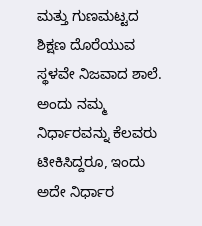ಮತ್ತು ಗುಣಮಟ್ಟದ ಶಿಕ್ಷಣ ದೊರೆಯುವ ಸ್ಥಳವೇ ನಿಜವಾದ ಶಾಲೆ. ಅಂದು ನಮ್ಮ ನಿರ್ಧಾರವನ್ನು ಕೆಲವರು ಟೀಕಿಸಿದ್ದರೂ, ಇಂದು ಅದೇ ನಿರ್ಧಾರ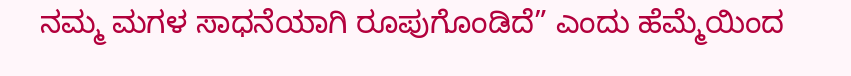ನಮ್ಮ ಮಗಳ ಸಾಧನೆಯಾಗಿ ರೂಪುಗೊಂಡಿದೆ” ಎಂದು ಹೆಮ್ಮೆಯಿಂದ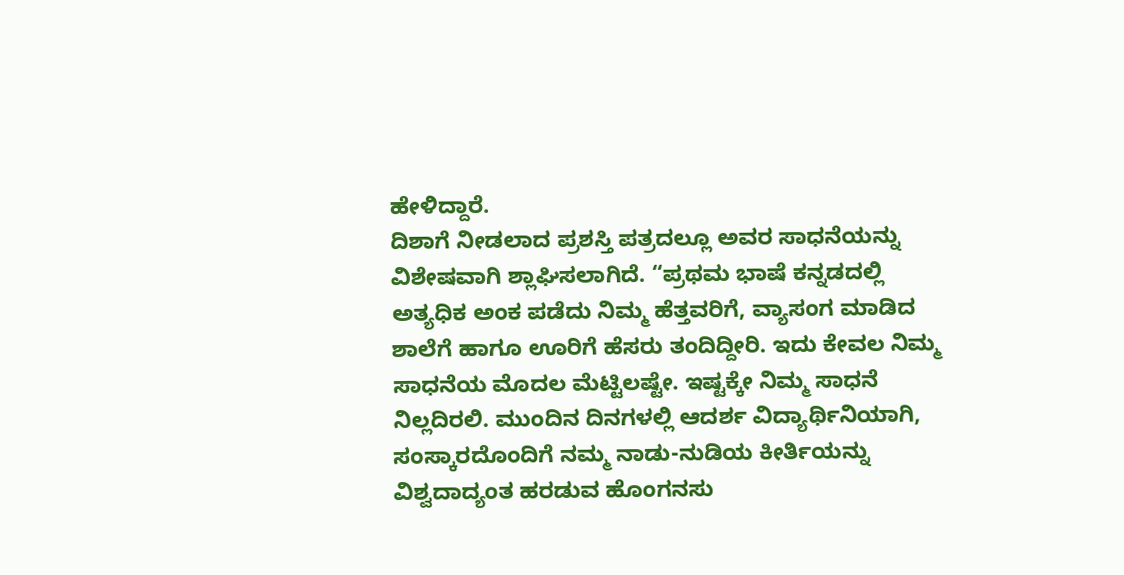ಹೇಳಿದ್ದಾರೆ.
ದಿಶಾಗೆ ನೀಡಲಾದ ಪ್ರಶಸ್ತಿ ಪತ್ರದಲ್ಲೂ ಅವರ ಸಾಧನೆಯನ್ನು ವಿಶೇಷವಾಗಿ ಶ್ಲಾಘಿಸಲಾಗಿದೆ. “ಪ್ರಥಮ ಭಾಷೆ ಕನ್ನಡದಲ್ಲಿ ಅತ್ಯಧಿಕ ಅಂಕ ಪಡೆದು ನಿಮ್ಮ ಹೆತ್ತವರಿಗೆ, ವ್ಯಾಸಂಗ ಮಾಡಿದ ಶಾಲೆಗೆ ಹಾಗೂ ಊರಿಗೆ ಹೆಸರು ತಂದಿದ್ದೀರಿ. ಇದು ಕೇವಲ ನಿಮ್ಮ ಸಾಧನೆಯ ಮೊದಲ ಮೆಟ್ಟಿಲಷ್ಟೇ. ಇಷ್ಟಕ್ಕೇ ನಿಮ್ಮ ಸಾಧನೆ ನಿಲ್ಲದಿರಲಿ. ಮುಂದಿನ ದಿನಗಳಲ್ಲಿ ಆದರ್ಶ ವಿದ್ಯಾರ್ಥಿನಿಯಾಗಿ, ಸಂಸ್ಕಾರದೊಂದಿಗೆ ನಮ್ಮ ನಾಡು-ನುಡಿಯ ಕೀರ್ತಿಯನ್ನು ವಿಶ್ವದಾದ್ಯಂತ ಹರಡುವ ಹೊಂಗನಸು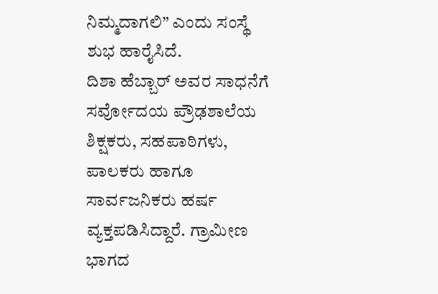ನಿಮ್ಮದಾಗಲಿ” ಎಂದು ಸಂಸ್ಥೆ ಶುಭ ಹಾರೈಸಿದೆ.
ದಿಶಾ ಹೆಬ್ಬಾರ್ ಅವರ ಸಾಧನೆಗೆ ಸರ್ವೋದಯ ಪ್ರೌಢಶಾಲೆಯ ಶಿಕ್ಷಕರು, ಸಹಪಾಠಿಗಳು, ಪಾಲಕರು ಹಾಗೂ ಸಾರ್ವಜನಿಕರು ಹರ್ಷ ವ್ಯಕ್ತಪಡಿಸಿದ್ದಾರೆ. ಗ್ರಾಮೀಣ ಭಾಗದ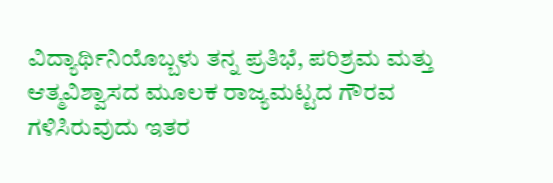ವಿದ್ಯಾರ್ಥಿನಿಯೊಬ್ಬಳು ತನ್ನ ಪ್ರತಿಭೆ, ಪರಿಶ್ರಮ ಮತ್ತು ಆತ್ಮವಿಶ್ವಾಸದ ಮೂಲಕ ರಾಜ್ಯಮಟ್ಟದ ಗೌರವ ಗಳಿಸಿರುವುದು ಇತರ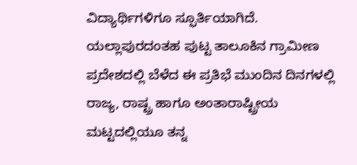ವಿದ್ಯಾರ್ಥಿಗಳಿಗೂ ಸ್ಫೂರ್ತಿಯಾಗಿದೆ.
ಯಲ್ಲಾಪುರದಂತಹ ಪುಟ್ಟ ತಾಲೂಕಿನ ಗ್ರಾಮೀಣ ಪ್ರದೇಶದಲ್ಲಿ ಬೆಳೆದ ಈ ಪ್ರತಿಭೆ ಮುಂದಿನ ದಿನಗಳಲ್ಲಿ ರಾಜ್ಯ, ರಾಷ್ಟ್ರ ಹಾಗೂ ಅಂತಾರಾಷ್ಟ್ರೀಯ ಮಟ್ಟದಲ್ಲಿಯೂ ತನ್ನ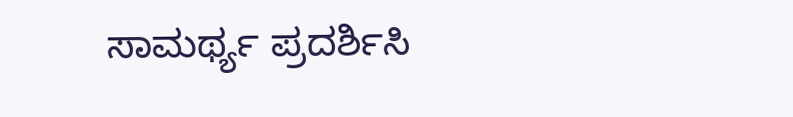ಸಾಮರ್ಥ್ಯ ಪ್ರದರ್ಶಿಸಿ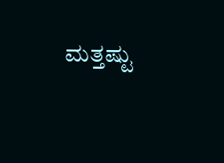ಮತ್ತಷ್ಟು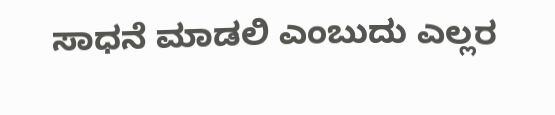ಸಾಧನೆ ಮಾಡಲಿ ಎಂಬುದು ಎಲ್ಲರ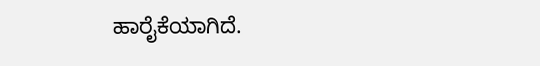ಹಾರೈಕೆಯಾಗಿದೆ.